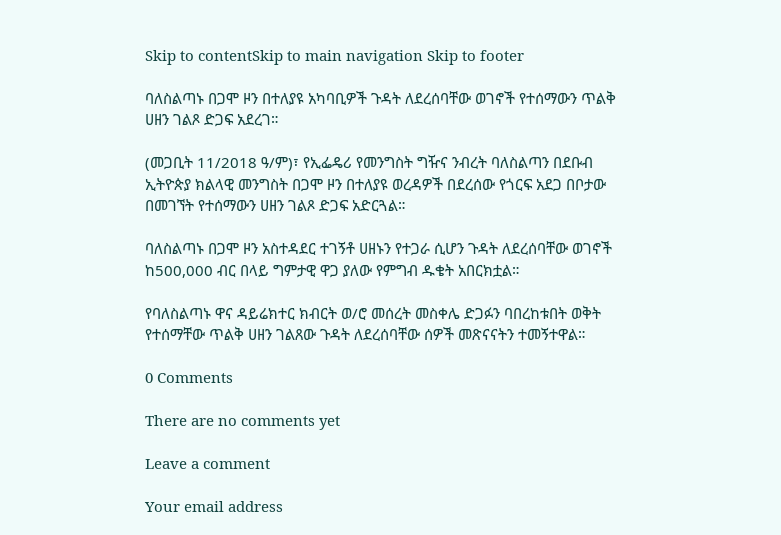Skip to contentSkip to main navigation Skip to footer

ባለስልጣኑ በጋሞ ዞን በተለያዩ አካባቢዎች ጉዳት ለደረሰባቸው ወገኖች የተሰማውን ጥልቅ ሀዘን ገልጾ ድጋፍ አደረገ።

(መጋቢት 11/2018 ዓ/ም)፣ የኢፌዴሪ የመንግስት ግዥና ንብረት ባለስልጣን በደቡብ ኢትዮጵያ ክልላዊ መንግስት በጋሞ ዞን በተለያዩ ወረዳዎች በደረሰው የጎርፍ አደጋ በቦታው በመገኘት የተሰማውን ሀዘን ገልጾ ድጋፍ አድርጓል።

ባለስልጣኑ በጋሞ ዞን አስተዳደር ተገኝቶ ሀዘኑን የተጋራ ሲሆን ጉዳት ለደረሰባቸው ወገኖች ከ500,000 ብር በላይ ግምታዊ ዋጋ ያለው የምግብ ዱቄት አበርክቷል።

የባለስልጣኑ ዋና ዳይሬክተር ክብርት ወ/ሮ መሰረት መስቀሌ ድጋፉን ባበረከቱበት ወቅት የተሰማቸው ጥልቅ ሀዘን ገልጸው ጉዳት ለደረሰባቸው ሰዎች መጽናናትን ተመኝተዋል።

0 Comments

There are no comments yet

Leave a comment

Your email address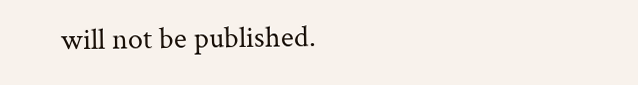will not be published.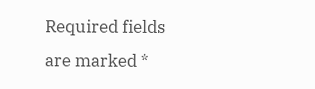Required fields are marked *